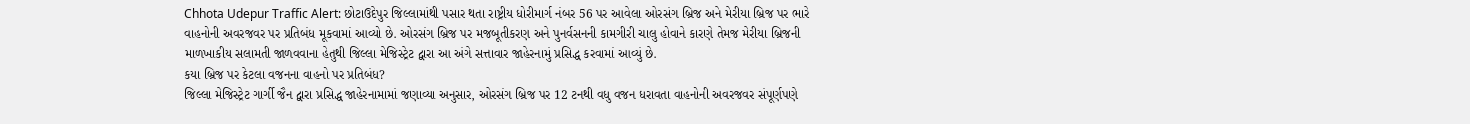Chhota Udepur Traffic Alert: છોટાઉદેપુર જિલ્લામાંથી પસાર થતા રાષ્ટ્રીય ધોરીમાર્ગ નંબર 56 પર આવેલા ઓરસંગ બ્રિજ અને મેરીયા બ્રિજ પર ભારે વાહનોની અવરજવર પર પ્રતિબંધ મૂકવામાં આવ્યો છે. ઓરસંગ બ્રિજ પર મજબૂતીકરણ અને પુનર્વસનની કામગીરી ચાલુ હોવાને કારણે તેમજ મેરીયા બ્રિજની માળખાકીય સલામતી જાળવવાના હેતુથી જિલ્લા મેજિસ્ટ્રેટ દ્વારા આ અંગે સત્તાવાર જાહેરનામું પ્રસિદ્ધ કરવામાં આવ્યું છે.
કયા બ્રિજ પર કેટલા વજનના વાહનો પર પ્રતિબંધ?
જિલ્લા મેજિસ્ટ્રેટ ગાર્ગી જૈન દ્વારા પ્રસિદ્ધ જાહેરનામામાં જણાવ્યા અનુસાર, ઓરસંગ બ્રિજ પર 12 ટનથી વધુ વજન ધરાવતા વાહનોની અવરજવર સંપૂર્ણપણે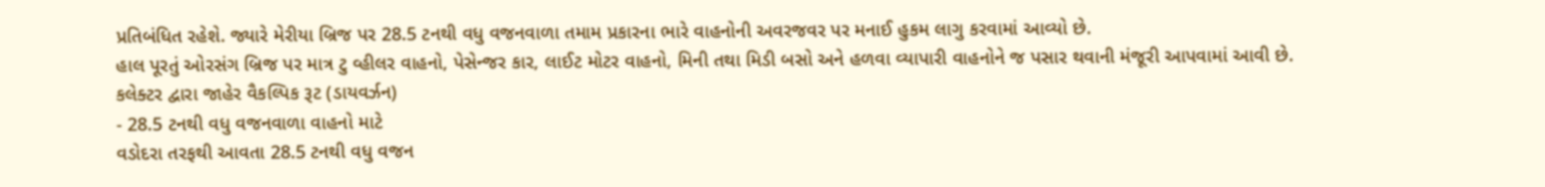પ્રતિબંધિત રહેશે. જ્યારે મેરીયા બ્રિજ પર 28.5 ટનથી વધુ વજનવાળા તમામ પ્રકારના ભારે વાહનોની અવરજવર પર મનાઈ હુકમ લાગુ કરવામાં આવ્યો છે.
હાલ પૂરતું ઓરસંગ બ્રિજ પર માત્ર ટુ વ્હીલર વાહનો, પેસેન્જર કાર, લાઈટ મોટર વાહનો, મિની તથા મિડી બસો અને હળવા વ્યાપારી વાહનોને જ પસાર થવાની મંજૂરી આપવામાં આવી છે.
કલેક્ટર દ્વારા જાહેર વૈકલ્પિક રૂટ (ડાયવર્ઝન)
- 28.5 ટનથી વધુ વજનવાળા વાહનો માટે
વડોદરા તરફથી આવતા 28.5 ટનથી વધુ વજન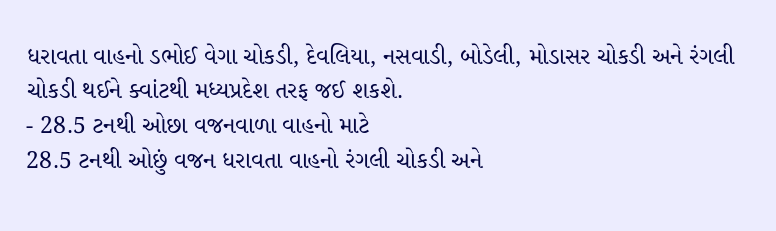ધરાવતા વાહનો ડભોઈ વેગા ચોકડી, દેવલિયા, નસવાડી, બોડેલી, મોડાસર ચોકડી અને રંગલી ચોકડી થઈને ક્વાંટથી મધ્યપ્રદેશ તરફ જઈ શકશે.
- 28.5 ટનથી ઓછા વજનવાળા વાહનો માટે
28.5 ટનથી ઓછું વજન ધરાવતા વાહનો રંગલી ચોકડી અને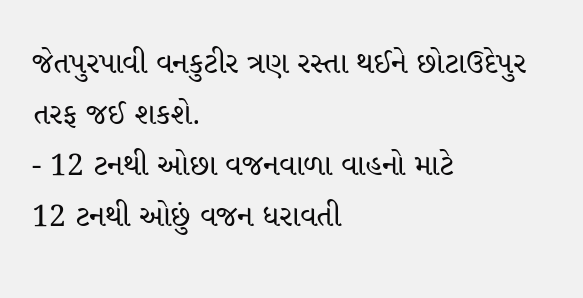જેતપુરપાવી વનકુટીર ત્રણ રસ્તા થઈને છોટાઉદેપુર તરફ જઈ શકશે.
- 12 ટનથી ઓછા વજનવાળા વાહનો માટે
12 ટનથી ઓછું વજન ધરાવતી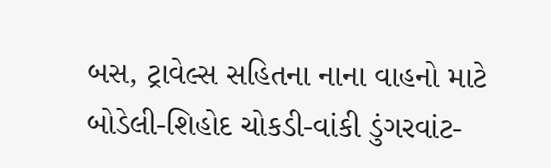બસ, ટ્રાવેલ્સ સહિતના નાના વાહનો માટે બોડેલી-શિહોદ ચોકડી-વાંકી ડુંગરવાંટ-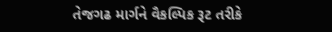તેજગઢ માર્ગને વૈકલ્પિક રૂટ તરીકે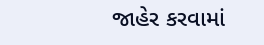જાહેર કરવામાં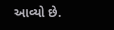આવ્યો છે.